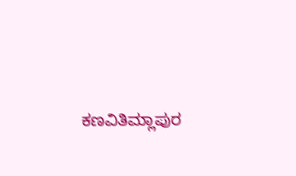ಕಣವಿತಿಮ್ಲಾಪುರ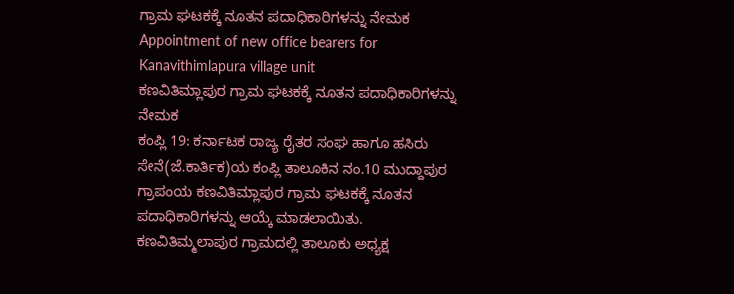ಗ್ರಾಮ ಘಟಕಕ್ಕೆ ನೂತನ ಪದಾಧಿಕಾರಿಗಳನ್ನು ನೇಮಕ
Appointment of new office bearers for Kanavithimlapura village unit
ಕಣವಿತಿಮ್ಲಾಪುರ ಗ್ರಾಮ ಘಟಕಕ್ಕೆ ನೂತನ ಪದಾಧಿಕಾರಿಗಳನ್ನು ನೇಮಕ
ಕಂಪ್ಲಿ 19: ಕರ್ನಾಟಕ ರಾಜ್ಯ ರೈತರ ಸಂಘ ಹಾಗೂ ಹಸಿರು ಸೇನೆ(ಜೆ.ಕಾರ್ತಿಕ)ಯ ಕಂಪ್ಲಿ ತಾಲೂಕಿನ ನಂ.10 ಮುದ್ದಾಪುರ ಗ್ರಾಪಂಯ ಕಣವಿತಿಮ್ಲಾಪುರ ಗ್ರಾಮ ಘಟಕಕ್ಕೆ ನೂತನ ಪದಾಧಿಕಾರಿಗಳನ್ನು ಆಯ್ಕೆ ಮಾಡಲಾಯಿತು.
ಕಣವಿತಿಮ್ಮಲಾಪುರ ಗ್ರಾಮದಲ್ಲಿ ತಾಲೂಕು ಅಧ್ಯಕ್ಷ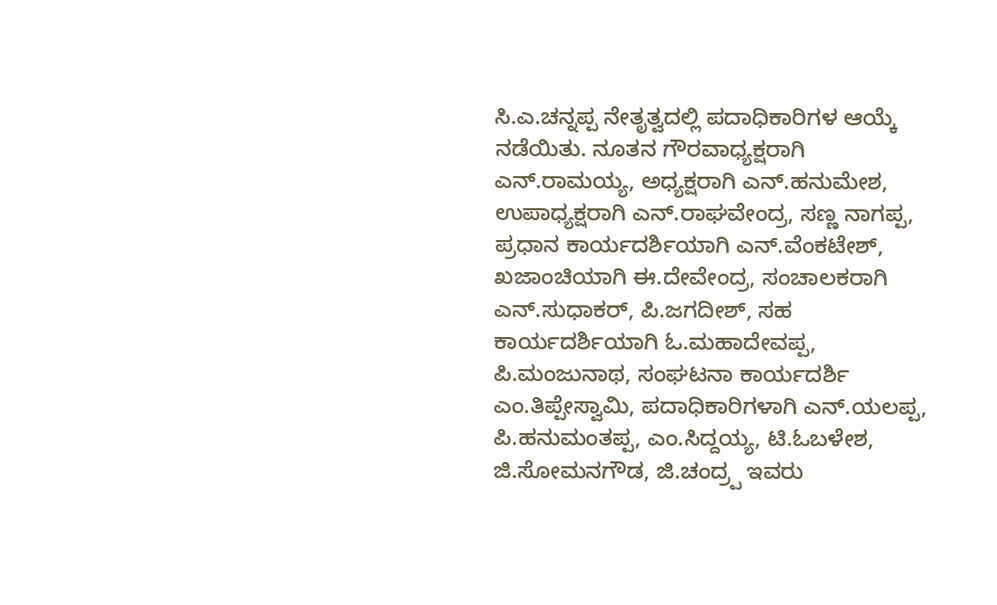ಸಿ.ಎ.ಚನ್ನಪ್ಪ ನೇತೃತ್ವದಲ್ಲಿ ಪದಾಧಿಕಾರಿಗಳ ಆಯ್ಕೆ ನಡೆಯಿತು. ನೂತನ ಗೌರವಾಧ್ಯಕ್ಷರಾಗಿ ಎನ್.ರಾಮಯ್ಯ, ಅಧ್ಯಕ್ಷರಾಗಿ ಎನ್.ಹನುಮೇಶ, ಉಪಾಧ್ಯಕ್ಷರಾಗಿ ಎನ್.ರಾಘವೇಂದ್ರ, ಸಣ್ಣ ನಾಗಪ್ಪ, ಪ್ರಧಾನ ಕಾರ್ಯದರ್ಶಿಯಾಗಿ ಎನ್.ವೆಂಕಟೇಶ್, ಖಜಾಂಚಿಯಾಗಿ ಈ.ದೇವೇಂದ್ರ, ಸಂಚಾಲಕರಾಗಿ ಎನ್.ಸುಧಾಕರ್, ಪಿ.ಜಗದೀಶ್, ಸಹ ಕಾರ್ಯದರ್ಶಿಯಾಗಿ ಓ.ಮಹಾದೇವಪ್ಪ, ಪಿ.ಮಂಜುನಾಥ, ಸಂಘಟನಾ ಕಾರ್ಯದರ್ಶಿ ಎಂ.ತಿಪ್ಪೇಸ್ವಾಮಿ, ಪದಾಧಿಕಾರಿಗಳಾಗಿ ಎನ್.ಯಲಪ್ಪ, ಪಿ.ಹನುಮಂತಪ್ಪ, ಎಂ.ಸಿದ್ದಯ್ಯ, ಟಿ.ಓಬಳೇಶ, ಜಿ.ಸೋಮನಗೌಡ, ಜಿ.ಚಂದ್ರ್ಪ ಇವರು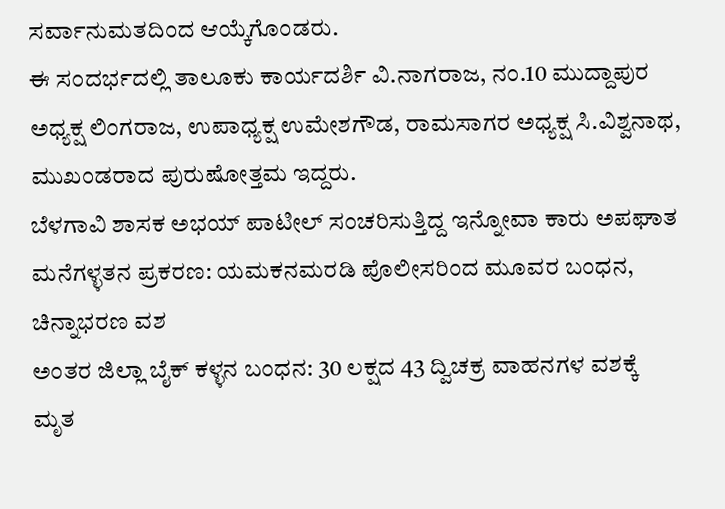ಸರ್ವಾನುಮತದಿಂದ ಆಯ್ಕೆಗೊಂಡರು.
ಈ ಸಂದರ್ಭದಲ್ಲಿ ತಾಲೂಕು ಕಾರ್ಯದರ್ಶಿ ವಿ.ನಾಗರಾಜ, ನಂ.10 ಮುದ್ದಾಪುರ ಅಧ್ಯಕ್ಷ ಲಿಂಗರಾಜ, ಉಪಾಧ್ಯಕ್ಷ ಉಮೇಶಗೌಡ, ರಾಮಸಾಗರ ಅಧ್ಯಕ್ಷ ಸಿ.ವಿಶ್ವನಾಥ, ಮುಖಂಡರಾದ ಪುರುಷೋತ್ತಮ ಇದ್ದರು.
ಬೆಳಗಾವಿ ಶಾಸಕ ಅಭಯ್ ಪಾಟೀಲ್ ಸಂಚರಿಸುತ್ತಿದ್ದ ಇನ್ನೋವಾ ಕಾರು ಅಪಘಾತ
ಮನೆಗಳ್ಳತನ ಪ್ರಕರಣ: ಯಮಕನಮರಡಿ ಪೊಲೀಸರಿಂದ ಮೂವರ ಬಂಧನ, ಚಿನ್ನಾಭರಣ ವಶ
ಅಂತರ ಜಿಲ್ಲಾ ಬೈಕ್ ಕಳ್ಳನ ಬಂಧನ: 30 ಲಕ್ಷದ 43 ದ್ವಿಚಕ್ರ ವಾಹನಗಳ ವಶಕ್ಕೆ
ಮೃತ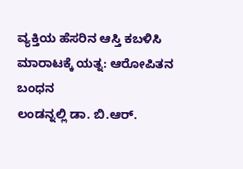ವ್ಯಕ್ತಿಯ ಹೆಸರಿನ ಆಸ್ತಿ ಕಬಳಿಸಿ ಮಾರಾಟಕ್ಕೆ ಯತ್ನ: ಆರೋಪಿತನ ಬಂಧನ
ಲಂಡನ್ನಲ್ಲಿ ಡಾ. ಬಿ.ಆರ್.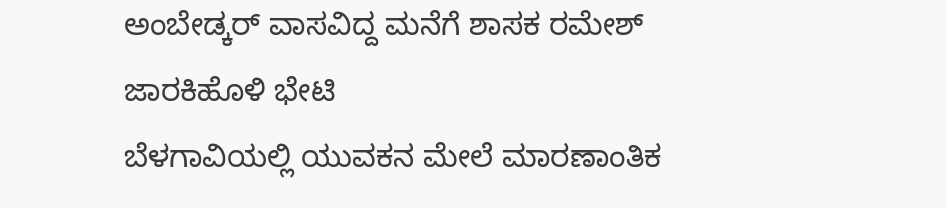ಅಂಬೇಡ್ಕರ್ ವಾಸವಿದ್ದ ಮನೆಗೆ ಶಾಸಕ ರಮೇಶ್ ಜಾರಕಿಹೊಳಿ ಭೇಟಿ
ಬೆಳಗಾವಿಯಲ್ಲಿ ಯುವಕನ ಮೇಲೆ ಮಾರಣಾಂತಿಕ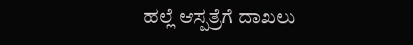ಹಲ್ಲೆ ಆಸ್ಪತ್ರೆಗೆ ದಾಖಲು